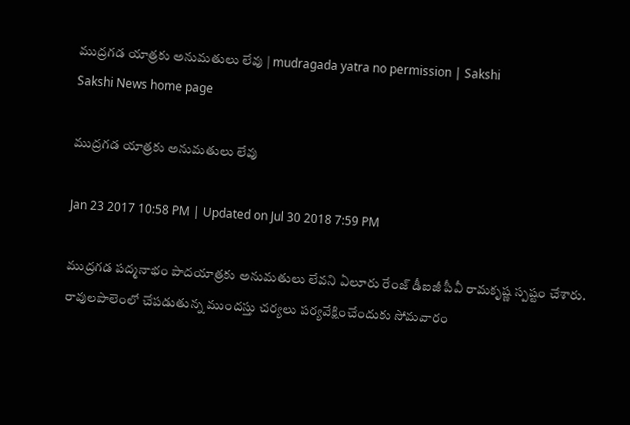ముద్రగడ యాత్రకు అనుమతులు లేవు | mudragada yatra no permission | Sakshi
Sakshi News home page

ముద్రగడ యాత్రకు అనుమతులు లేవు

Jan 23 2017 10:58 PM | Updated on Jul 30 2018 7:59 PM

ముద్రగడ పద్మనాభం పాదయాత్రకు అనుమతులు లేవని ఏలూరు రేంజ్‌ డీఐజీ పీవీ రామకృష్ణ స్పష్టం చేశారు. రావులపాలెంలో చేపడుతున్న ముందస్తు చర్యలు పర్యవేక్షించేందుకు సోమవారం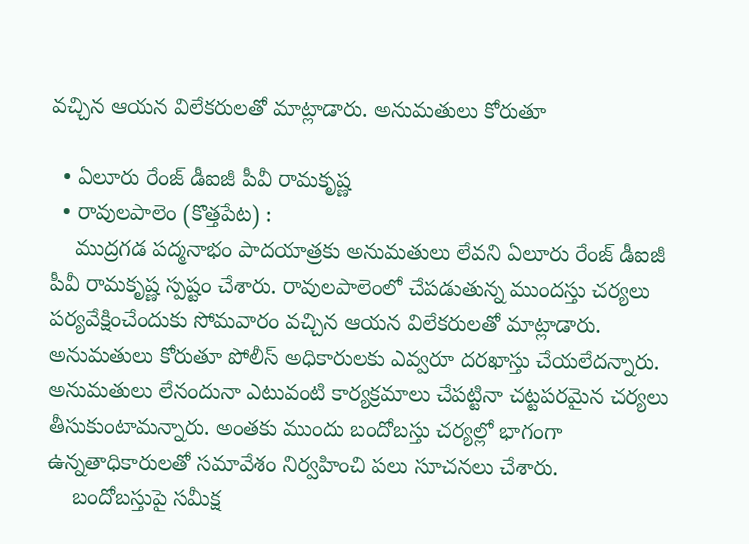వచ్చిన ఆయన విలేకరులతో మాట్లాడారు. అనుమతులు కోరుతూ

  • ఏలూరు రేంజ్‌ డీఐజీ పీవీ రామకృష్ణ
  • రావులపాలెం (కొత్తపేట) :
    ముద్రగడ పద్మనాభం పాదయాత్రకు అనుమతులు లేవని ఏలూరు రేంజ్‌ డీఐజీ పీవీ రామకృష్ణ స్పష్టం చేశారు. రావులపాలెంలో చేపడుతున్న ముందస్తు చర్యలు పర్యవేక్షించేందుకు సోమవారం వచ్చిన ఆయన విలేకరులతో మాట్లాడారు. అనుమతులు కోరుతూ పోలీస్‌ అధికారులకు ఎవ్వరూ దరఖాస్తు చేయలేదన్నారు. అనుమతులు లేనందునా ఎటువంటి కార్యక్రమాలు చేపట్టినా చట్టపరమైన చర్యలు తీసుకుంటామన్నారు. అంతకు ముందు బందోబస్తు చర్యల్లో భాగంగా ఉన్నతాధికారులతో సమావేశం నిర్వహించి పలు సూచనలు చేశారు.
    బందోబస్తుపై సమీక్ష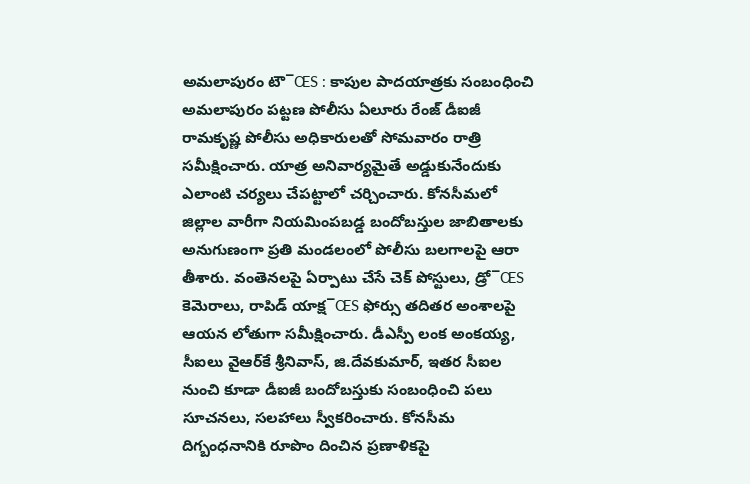అమలాపురం టౌ¯ŒS : కాపుల పాదయాత్రకు సంబంధించి అమలాపురం పట్టణ పోలీసు ఏలూరు రేంజ్‌ డీఐజీ రామకృష్ణ పోలీసు అధికారులతో సోమవారం రాత్రి సమీక్షించారు. యాత్ర అనివార్యమైతే అడ్డుకునేందుకు ఎలాంటి చర్యలు చేపట్టాలో చర్చించారు. కోనసీమలో జిల్లాల వారీగా నియమింపబడ్డ బందోబస్తుల జాబితాలకు అనుగుణంగా ప్రతి మండలంలో పోలీసు బలగాలపై ఆరా తీశారు. వంతెనలపై ఏర్పాటు చేసే చెక్‌ పోస్టులు, డ్రో¯ŒS కెమెరాలు, రాపిడ్‌ యాక్ష¯ŒS ఫోర్సు తదితర అంశాలపై ఆయన లోతుగా సమీక్షించారు. డీఎస్పీ లంక అంకయ్య, సీఐలు వైఆర్‌కే శ్రీనివాస్, జి.దేవకుమార్, ఇతర సీఐల నుంచి కూడా డీఐజీ బందోబస్తుకు సంబంధించి పలు సూచనలు, సలహాలు స్వీకరించారు. కోనసీమ దిగ్బంధనానికి రూపొం దించిన ప్రణాళికపై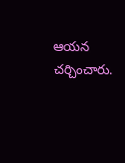ఆయన చర్చించారు.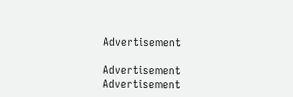Advertisement

Advertisement
Advertisement